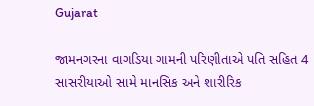Gujarat

જામનગરના વાગડિયા ગામની પરિણીતાએ પતિ સહિત 4 સાસરીયાઓ સામે માનસિક અને શારીરિક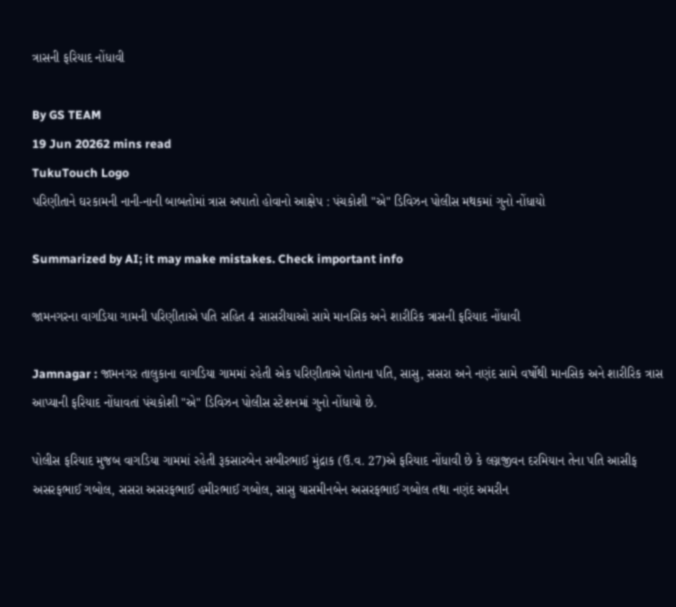ત્રાસની ફરિયાદ નોંધાવી

By GS TEAM
19 Jun 20262 mins read
TukuTouch Logo
પરિણીતાને ઘરકામની નાની-નાની બાબતોમાં ત્રાસ અપાતો હોવાનો આક્ષેપ : પંચકોશી "એ" ડિવિઝન પોલીસ મથકમાં ગુનો નોંધાયો

Summarized by AI; it may make mistakes. Check important info

જામનગરના વાગડિયા ગામની પરિણીતાએ પતિ સહિત 4 સાસરીયાઓ સામે માનસિક અને શારીરિક ત્રાસની ફરિયાદ નોંધાવી

Jamnagar : જામનગર તાલુકાના વાગડિયા ગામમાં રહેતી એક પરિણીતાએ પોતાના પતિ, સાસુ, સસરા અને નણંદ સામે વર્ષોથી માનસિક અને શારીરિક ત્રાસ આપ્યાની ફરિયાદ નોંધાવતાં પંચકોશી "એ" ડિવિઝન પોલીસ સ્ટેશનમાં ગુનો નોંધાયો છે.

પોલીસ ફરિયાદ મુજબ વાગડિયા ગામમાં રહેતી રૂકસારબેન સબીરભાઈ મુંદ્રાક (ઉ.વ. 27)એ ફરિયાદ નોંધાવી છે કે લગ્નજીવન દરમિયાન તેના પતિ આસીફ અસરફભાઈ ગબોલ, સસરા અસરફભાઈ હમીરભાઈ ગબોલ, સાસુ યાસમીનબેન અસરફભાઈ ગબોલ તથા નણંદ અમરીન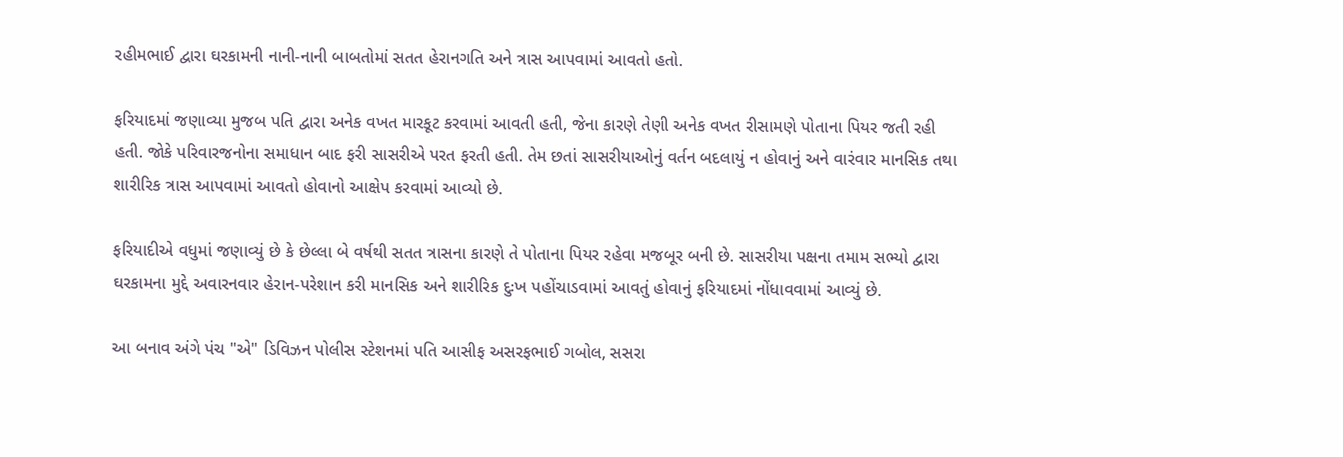રહીમભાઈ દ્વારા ઘરકામની નાની-નાની બાબતોમાં સતત હેરાનગતિ અને ત્રાસ આપવામાં આવતો હતો.

ફરિયાદમાં જણાવ્યા મુજબ પતિ દ્વારા અનેક વખત મારકૂટ કરવામાં આવતી હતી, જેના કારણે તેણી અનેક વખત રીસામણે પોતાના પિયર જતી રહી હતી. જોકે પરિવારજનોના સમાધાન બાદ ફરી સાસરીએ પરત ફરતી હતી. તેમ છતાં સાસરીયાઓનું વર્તન બદલાયું ન હોવાનું અને વારંવાર માનસિક તથા શારીરિક ત્રાસ આપવામાં આવતો હોવાનો આક્ષેપ કરવામાં આવ્યો છે.

ફરિયાદીએ વધુમાં જણાવ્યું છે કે છેલ્લા બે વર્ષથી સતત ત્રાસના કારણે તે પોતાના પિયર રહેવા મજબૂર બની છે. સાસરીયા પક્ષના તમામ સભ્યો દ્વારા ઘરકામના મુદ્દે અવારનવાર હેરાન-પરેશાન કરી માનસિક અને શારીરિક દુઃખ પહોંચાડવામાં આવતું હોવાનું ફરિયાદમાં નોંધાવવામાં આવ્યું છે.

આ બનાવ અંગે પંચ "એ" ડિવિઝન પોલીસ સ્ટેશનમાં પતિ આસીફ અસરફભાઈ ગબોલ, સસરા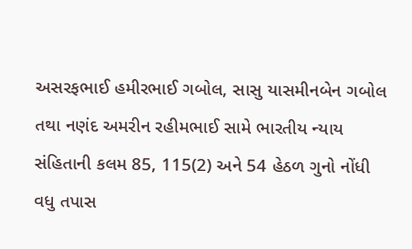અસરફભાઈ હમીરભાઈ ગબોલ, સાસુ યાસમીનબેન ગબોલ તથા નણંદ અમરીન રહીમભાઈ સામે ભારતીય ન્યાય સંહિતાની કલમ 85, 115(2) અને 54 હેઠળ ગુનો નોંધી વધુ તપાસ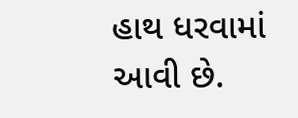હાથ ધરવામાં આવી છે.